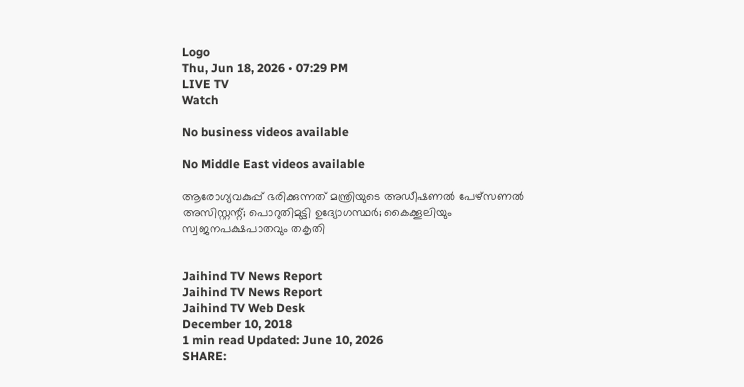Logo
Thu, Jun 18, 2026 • 07:29 PM
LIVE TV
Watch

No business videos available

No Middle East videos available

ആരോഗ്യവകുപ്പ് ഭരിക്കുന്നത് മന്ത്രിയുടെ അഡീഷണല്‍ പേഴ്‌സണല്‍ അസിസ്റ്റന്റ്; പൊറുതിമുട്ടി ഉദ്യോഗസ്ഥര്‍; കൈക്കൂലിയും സ്വജനപക്ഷപാതവും തകൃതി


Jaihind TV News Report
Jaihind TV News Report
Jaihind TV Web Desk
December 10, 2018
1 min read Updated: June 10, 2026
SHARE: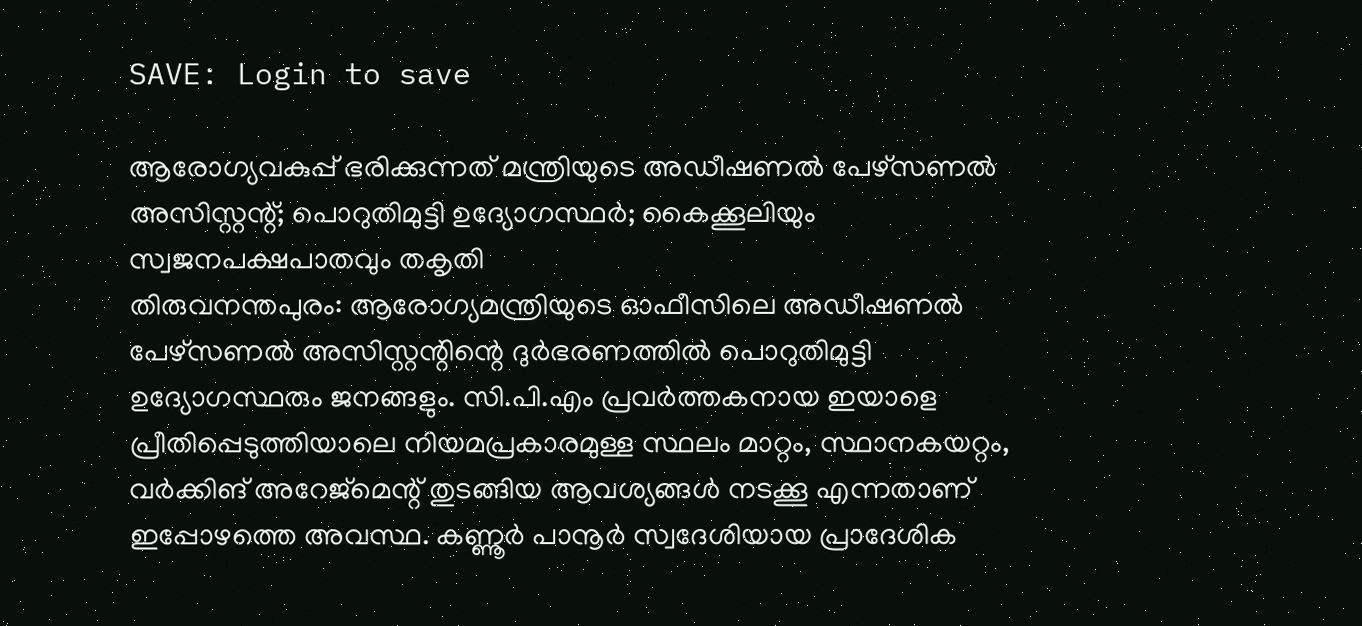SAVE: Login to save

ആരോഗ്യവകുപ്പ് ഭരിക്കുന്നത് മന്ത്രിയുടെ അഡീഷണല്‍ പേഴ്‌സണല്‍ അസിസ്റ്റന്റ്; പൊറുതിമുട്ടി ഉദ്യോഗസ്ഥര്‍; കൈക്കൂലിയും സ്വജനപക്ഷപാതവും തകൃതി
തിരുവനന്തപുരം: ആരോഗ്യമന്ത്രിയുടെ ഓഫീസിലെ അഡീഷണല്‍ പേഴ്‌സണല്‍ അസിസ്റ്റന്റിന്റെ ദുര്‍ഭരണത്തില്‍ പൊറുതിമുട്ടി ഉദ്യോഗസ്ഥരും ജനങ്ങളും. സി.പി.എം പ്രവര്‍ത്തകനായ ഇയാളെ പ്രീതിപ്പെടുത്തിയാലെ നിയമപ്രകാരമുള്ള സ്ഥലം മാറ്റം, സ്ഥാനകയറ്റം, വര്‍ക്കിങ് അറേജ്മെന്റ് തുടങ്ങിയ ആവശ്യങ്ങള്‍ നടക്കൂ എന്നതാണ് ഇപ്പോഴത്തെ അവസ്ഥ. കണ്ണൂര്‍ പാനൂര്‍ സ്വദേശിയായ പ്രാദേശിക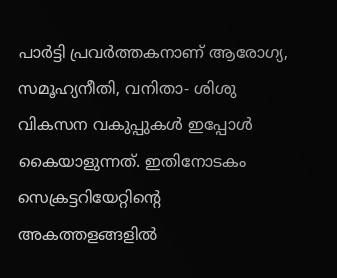പാര്‍ട്ടി പ്രവര്‍ത്തകനാണ് ആരോഗ്യ, സമൂഹ്യനീതി, വനിതാ- ശിശു വികസന വകുപ്പുകള്‍ ഇപ്പോള്‍ കൈയാളുന്നത്. ഇതിനോടകം സെക്രട്ടറിയേറ്റിന്റെ അകത്തളങ്ങളില്‍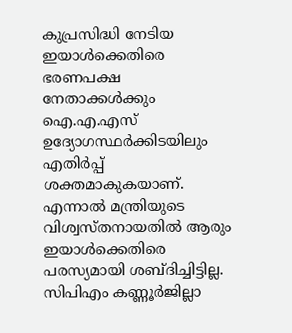കുപ്രസിദ്ധി നേടിയ ഇയാള്‍ക്കെതിരെ ഭരണപക്ഷ നേതാക്കള്‍ക്കും ഐ.എ.എസ് ഉദ്യോഗസ്ഥര്‍ക്കിടയിലും എതിര്‍പ്പ് ശക്തമാകുകയാണ്. എന്നാല്‍ മന്ത്രിയുടെ വിശ്വസ്തനായതില്‍ ആരും ഇയാള്‍ക്കെതിരെ പരസ്യമായി ശബ്ദിച്ചിട്ടില്ല. സിപിഎം കണ്ണൂര്‍ജില്ലാ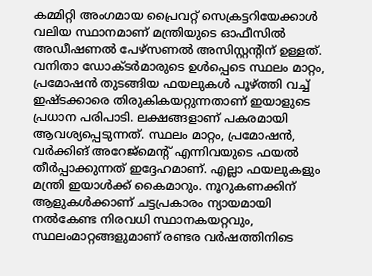കമ്മിറ്റി അംഗമായ പ്രൈവറ്റ് സെക്രട്ടറിയേക്കാള്‍ വലിയ സ്ഥാനമാണ് മന്ത്രിയുടെ ഓഫീസില്‍ അഡീഷണല്‍ പേഴ്‌സണല്‍ അസിസ്റ്റന്റിന് ഉള്ളത്. വനിതാ ഡോക്ടര്‍മാരുടെ ഉള്‍പ്പെടെ സ്ഥലം മാറ്റം, പ്രമോഷന്‍ തുടങ്ങിയ ഫയലുകള്‍ പൂഴ്ത്തി വച്ച് ഇഷ്ടക്കാരെ തിരുകികയറ്റുന്നതാണ് ഇയാളുടെ പ്രധാന പരിപാടി. ലക്ഷങ്ങളാണ് പകരമായി ആവശ്യപ്പെടുന്നത്. സ്ഥലം മാറ്റം, പ്രമോഷന്‍, വര്‍ക്കിങ് അറേജ്മെന്റ് എന്നിവയുടെ ഫയല്‍ തീര്‍പ്പാക്കുന്നത് ഇദ്ദേഹമാണ്. എല്ലാ ഫയലുകളും മന്ത്രി ഇയാള്‍ക്ക് കൈമാറും. നൂറുകണക്കിന് ആളുകള്‍ക്കാണ് ചട്ടപ്രകാരം ന്യായമായി നല്‍കേണ്ട നിരവധി സ്ഥാനകയറ്റവും, സ്ഥലംമാറ്റങ്ങളുമാണ് രണ്ടര വര്‍ഷത്തിനിടെ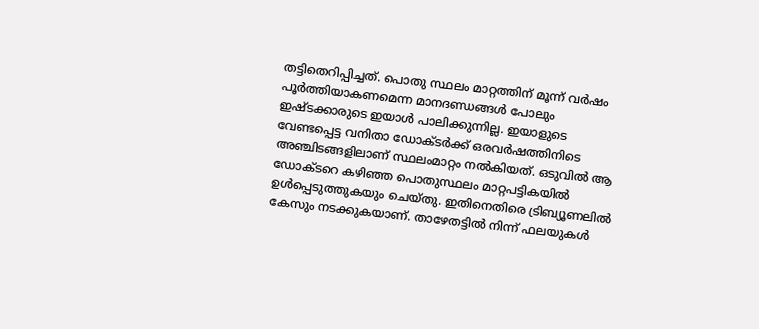തട്ടിതെറിപ്പിച്ചത്. പൊതു സ്ഥലം മാറ്റത്തിന് മൂന്ന് വര്‍ഷം പൂര്‍ത്തിയാകണമെന്ന മാനദണ്ഡങ്ങള്‍ പോലും ഇഷ്ടക്കാരുടെ ഇയാള്‍ പാലിക്കുന്നില്ല. ഇയാളുടെ വേണ്ടപ്പെട്ട വനിതാ ഡോക്ടര്‍ക്ക് ഒരവര്‍ഷത്തിനിടെ അഞ്ചിടങ്ങളിലാണ് സ്ഥലംമാറ്റം നല്‍കിയത്. ഒടുവില്‍ ആ ഡോക്ടറെ കഴിഞ്ഞ പൊതുസ്ഥലം മാറ്റപട്ടികയില്‍ ഉള്‍പ്പെടുത്തുകയും ചെയ്തു. ഇതിനെതിരെ ട്രിബ്യൂണലില്‍ കേസും നടക്കുകയാണ്. താഴേതട്ടില്‍ നിന്ന് ഫലയുകള്‍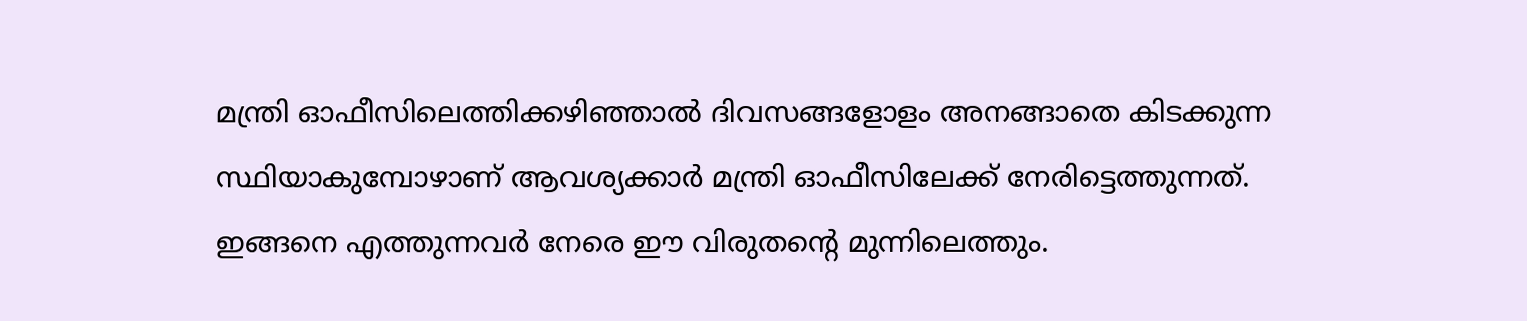മന്ത്രി ഓഫീസിലെത്തിക്കഴിഞ്ഞാല്‍ ദിവസങ്ങളോളം അനങ്ങാതെ കിടക്കുന്ന സ്ഥിയാകുമ്പോഴാണ് ആവശ്യക്കാര്‍ മന്ത്രി ഓഫീസിലേക്ക് നേരിട്ടെത്തുന്നത്. ഇങ്ങനെ എത്തുന്നവര്‍ നേരെ ഈ വിരുതന്റെ മുന്നിലെത്തും.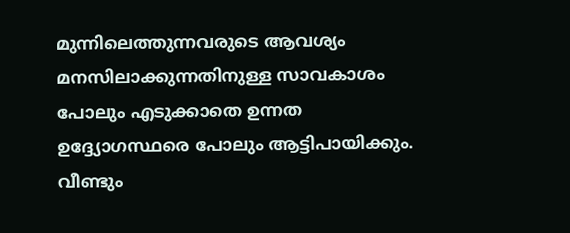മുന്നിലെത്തുന്നവരുടെ ആവശ്യം മനസിലാക്കുന്നതിനുള്ള സാവകാശം പോലും എടുക്കാതെ ഉന്നത ഉദ്ദ്യോഗസ്ഥരെ പോലും ആട്ടിപായിക്കും. വീണ്ടും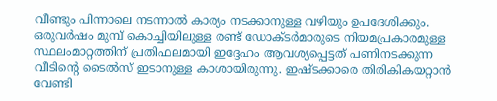വീണ്ടും പിന്നാലെ നടന്നാല്‍ കാര്യം നടക്കാനുള്ള വഴിയും ഉപദേശിക്കും. ഒരുവര്‍ഷം മുമ്പ് കൊച്ചിയിലുള്ള രണ്ട് ഡോക്ടര്‍മാരുടെ നിയമപ്രകാരമുള്ള സ്ഥലംമാറ്റത്തിന് പ്രതിഫലമായി ഇദ്ദേഹം ആവശ്യപ്പെട്ടത് പണിനടക്കുന്ന വീടിന്റെ ടൈല്‍സ് ഇടാനുള്ള കാശായിരുന്നു. ഇഷ്ടക്കാരെ തിരികികയറ്റാന്‍ വേണ്ടി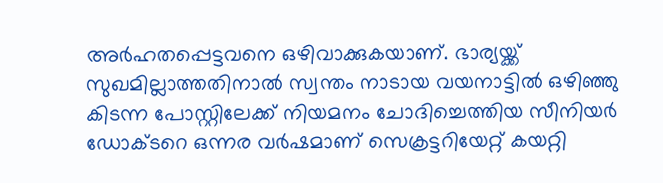അര്‍ഹതപ്പെട്ടവനെ ഒഴിവാക്കുകയാണ്. ഭാര്യയ്ക്ക് സുഖമില്ലാത്തതിനാല്‍ സ്വന്തം നാടായ വയനാട്ടില്‍ ഒഴിഞ്ഞു കിടന്ന പോസ്റ്റിലേക്ക് നിയമനം ചോദിച്ചെത്തിയ സീനിയര്‍ ഡോക്ടറെ ഒന്നര വര്‍ഷമാണ് സെക്രട്ടറിയേറ്റ് കയറ്റി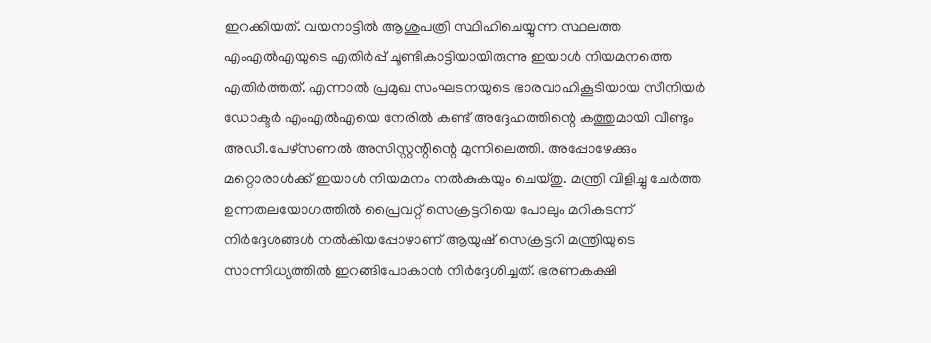ഇറക്കിയത്. വയനാട്ടില്‍ ആശുപത്രി സ്ഥിഹിചെയ്യുന്ന സ്ഥലത്ത എംഎല്‍എയുടെ എതിര്‍പ്പ് ചൂണ്ടികാട്ടിയായിരുന്നു ഇയാള്‍ നിയമനത്തെ എതിര്‍ത്തത്. എന്നാല്‍ പ്രമുഖ സംഘടനയുടെ ഭാരവാഹികൂടിയായ സീനിയര്‍ ഡോക്ടര്‍ എംഎല്‍എയെ നേരില്‍ കണ്ട് അദ്ദേഹത്തിന്റെ കത്തുമായി വീണ്ടും അഡീ.പേഴ്‌സണല്‍ അസിസ്റ്റന്റിന്റെ മുന്നിലെത്തി. അപ്പോഴേക്കും മറ്റൊരാള്‍ക്ക് ഇയാള്‍ നിയമനം നല്‍കുകയും ചെയ്തു. മന്ത്രി വിളിച്ചു ചേര്‍ത്ത ഉന്നതലയോഗത്തില്‍ പ്രൈവറ്റ് സെക്രട്ടറിയെ പോലും മറികടന്ന് നിര്‍ദ്ദേശങ്ങള്‍ നല്‍കിയപ്പോഴാണ് ആയുഷ് സെക്രട്ടറി മന്ത്രിയുടെ സാന്നിധ്യത്തില്‍ ഇറങ്ങിപോകാന്‍ നിര്‍ദ്ദേശിച്ചത്. ഭരണകക്ഷി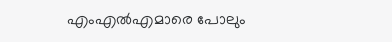എംഎല്‍എമാരെ പോലും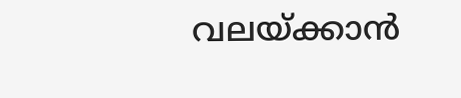വലയ്ക്കാന്‍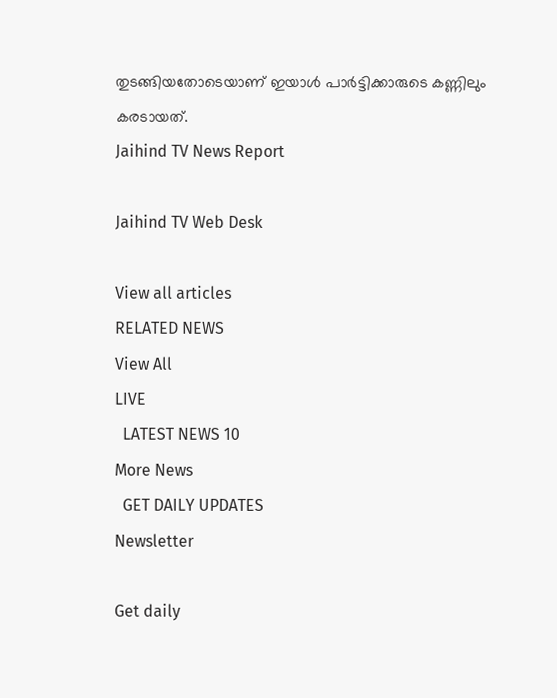തുടങ്ങിയതോടെയാണ് ഇയാള്‍ പാര്‍ട്ടിക്കാരുടെ കണ്ണിലും കരടായത്.
Jaihind TV News Report

Jaihind TV Web Desk

View all articles
RELATED NEWS
View All
LIVE
  LATEST NEWS 10
More News
  GET DAILY UPDATES
Newsletter

Get daily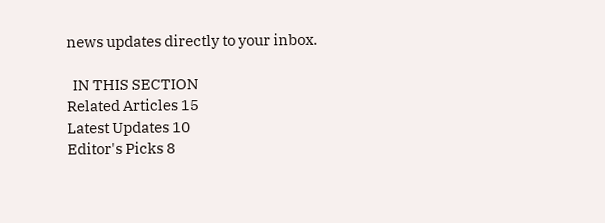news updates directly to your inbox.

  IN THIS SECTION
Related Articles 15
Latest Updates 10
Editor's Picks 8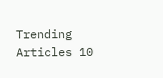Trending Articles 10